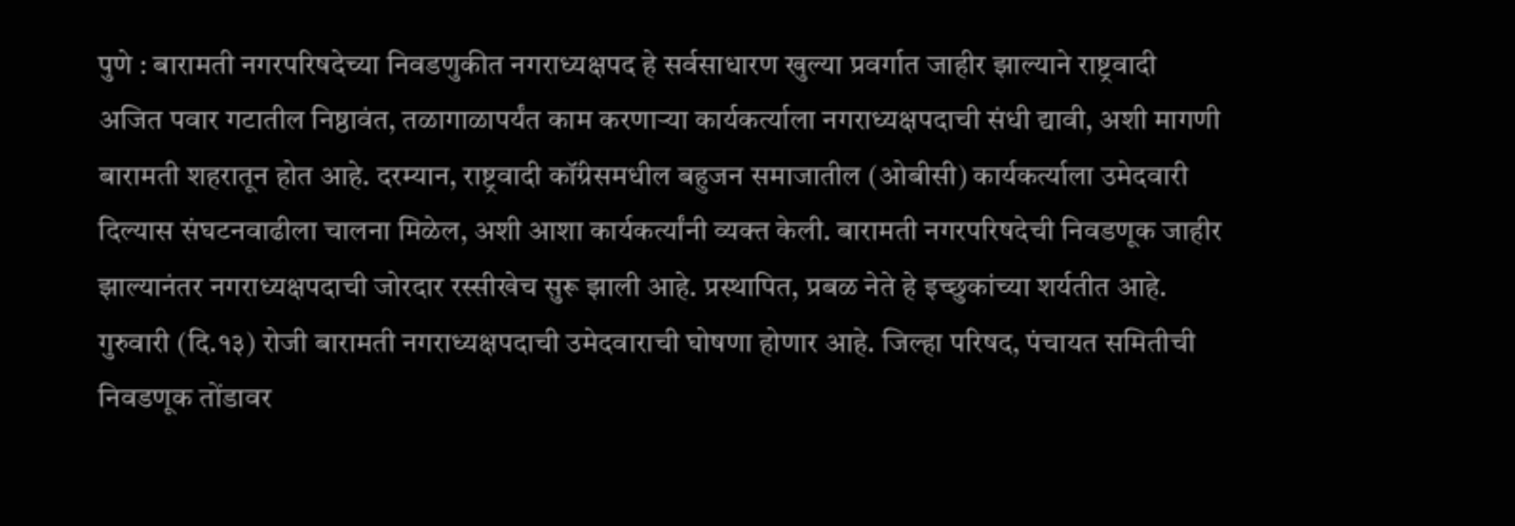पुणे : बारामती नगरपरिषदेच्या निवडणुकीत नगराध्यक्षपद हे सर्वसाधारण खुल्या प्रवर्गात जाहीर झाल्याने राष्ट्रवादी अजित पवार गटातील निष्ठावंत, तळागाळापर्यंत काम करणाऱ्या कार्यकर्त्याला नगराध्यक्षपदाची संधी द्यावी, अशी मागणी बारामती शहरातून होत आहे. दरम्यान, राष्ट्रवादी कॉंग्रेसमधील बहुजन समाजातील (ओबीसी) कार्यकर्त्याला उमेदवारी दिल्यास संघटनवाढीला चालना मिळेल, अशी आशा कार्यकर्त्यांनी व्यक्त केली. बारामती नगरपरिषदेची निवडणूक जाहीर झाल्यानंतर नगराध्यक्षपदाची जोरदार रस्सीखेच सुरू झाली आहे. प्रस्थापित, प्रबळ नेते हे इच्छुकांच्या शर्यतीत आहे. गुरुवारी (दि.१३) रोजी बारामती नगराध्यक्षपदाची उमेदवाराची घोषणा होणार आहे. जिल्हा परिषद, पंचायत समितीची निवडणूक तोंडावर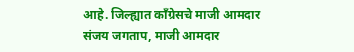आहे. जिल्ह्यात कॉंग्रेसचे माजी आमदार संजय जगताप, माजी आमदार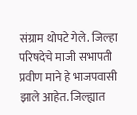संग्राम थोपटे गेले. जिल्हा परिषदेचे माजी सभापती प्रवीण माने हे भाजपवासी झाले आहेत. जिल्ह्यात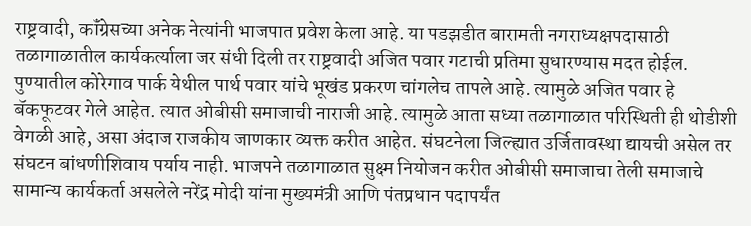राष्ट्रवादी, कॉंग्रेसच्या अनेक नेत्यांनी भाजपात प्रवेश केला आहे. या पडझडीत बारामती नगराध्यक्षपदासाठी तळागाळातील कार्यकर्त्याला जर संधी दिली तर राष्ट्रवादी अजित पवार गटाची प्रतिमा सुधारण्यास मदत होईल. पुण्यातील कोरेगाव पार्क येथील पार्थ पवार यांचे भूखंड प्रकरण चांगलेच तापले आहे. त्यामुळे अजित पवार हे बॅकफूटवर गेले आहेत. त्यात ओबीसी समाजाची नाराजी आहे. त्यामुळे आता सध्या तळागाळात परिस्थिती ही थोडीशी वेगळी आहे, असा अंदाज राजकीय जाणकार व्यक्त करीत आहेत. संघटनेला जिल्ह्यात उर्जितावस्था द्यायची असेल तर संघटन बांधणीशिवाय पर्याय नाही. भाजपने तळागाळात सुक्ष्म नियोजन करीत ओबीसी समाजाचा तेली समाजाचे सामान्य कार्यकर्ता असलेले नरेंद्र मोदी यांना मुख्यमंत्री आणि पंतप्रधान पदापर्यंत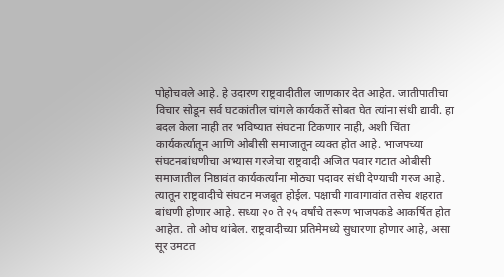पोहोचवले आहे. हे उदारण राष्ट्रवादीतील जाणकार देत आहेत. जातीपातीचा विचार सोडून सर्व घटकांतील चांगले कार्यकर्ते सोबत घेत त्यांना संधी द्यावी. हा बदल केला नाही तर भविष्यात संघटना टिकणार नाही, अशी चिंता कार्यकर्त्यातून आणि ओबीसी समाजातून व्यक्त होत आहे. भाजपच्या संघटनबांधणीचा अभ्यास गरजेचा राष्ट्रवादी अजित पवार गटात ओबीसी समाजातील निष्ठावंत कार्यकर्त्यांना मोठ्या पदावर संधी देण्याची गरज आहे. त्यातून राष्ट्रवादीचे संघटन मजबूत होईल. पक्षाची गावागावांत तसेच शहरात बांधणी होणार आहे. सध्या २० ते २५ वर्षांचे तरूण भाजपकडे आकर्षित होत आहेत. तो ओघ थांबेल. राष्ट्रवादीच्या प्रतिमेमध्ये सुधारणा होणार आहे, असा सूर उमटत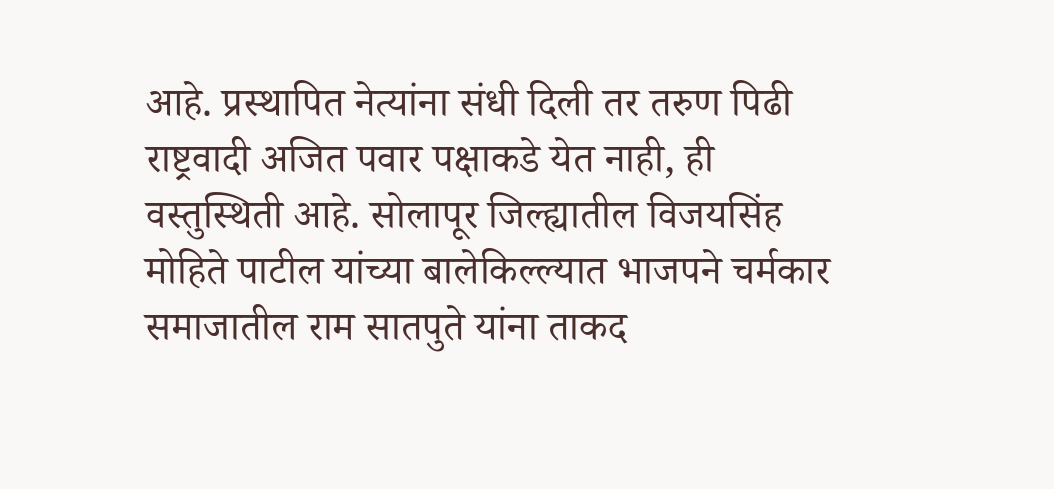आहे. प्रस्थापित नेत्यांना संधी दिली तर तरुण पिढी राष्ट्रवादी अजित पवार पक्षाकडे येत नाही, ही वस्तुस्थिती आहे. सोलापूर जिल्ह्यातील विजयसिंह मोहिते पाटील यांच्या बालेकिल्ल्यात भाजपने चर्मकार समाजातील राम सातपुते यांना ताकद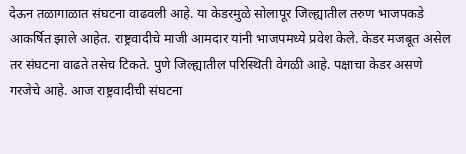देऊन तळागाळात संघटना वाढवली आहे. या केडरमुळे सोलापूर जिल्ह्यातील तरुण भाजपकडे आकर्षित झाले आहेत. राष्ट्रवादीचे माजी आमदार यांनी भाजपमध्ये प्रवेश केले. केडर मजबूत असेल तर संघटना वाढते तसेच टिकते. पुणे जिल्ह्यातील परिस्थिती वेगळी आहे. पक्षाचा केडर असणे गरजेचे आहे. आज राष्ट्रवादीची संघटना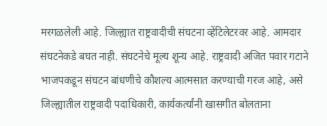मरगळलेली आहे. जिल्ह्यात राष्ट्रवादीची संघटना व्हेंटिलेटरवर आहे. आमदार संघटनेकडे बघत नाही. संघटनेचे मूल्य शून्य आहे. राष्ट्रवादी अजित पवार गटाने भाजपकडून संघटन बांधणीचे कौशल्य आत्मसात करण्याची गरज आहे, असे जिल्ह्यातील राष्ट्रवादी पदाधिकारी, कार्यकर्त्यांनी खासगीत बोलताना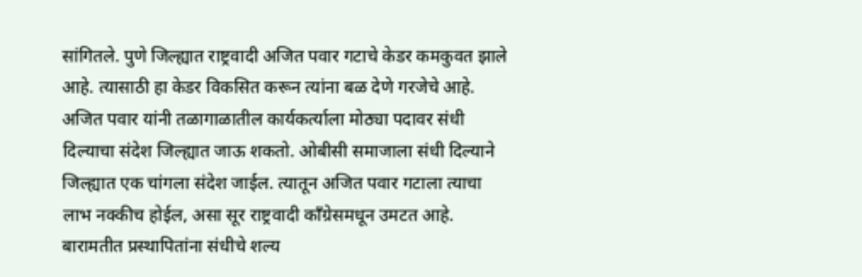सांगितले. पुणे जिल्ह्यात राष्ट्रवादी अजित पवार गटाचे केडर कमकुवत झाले आहे. त्यासाठी हा केडर विकसित करून त्यांना बळ देणे गरजेचे आहे. अजित पवार यांनी तळागाळातील कार्यकर्त्याला मोठ्या पदावर संधी दिल्याचा संदेश जिल्ह्यात जाऊ शकतो. ओबीसी समाजाला संधी दिल्याने जिल्ह्यात एक चांगला संदेश जाईल. त्यातून अजित पवार गटाला त्याचा लाभ नक्कीच होईल, असा सूर राष्ट्रवादी काँग्रेसमधून उमटत आहे. बारामतीत प्रस्थापितांना संधीचे शल्य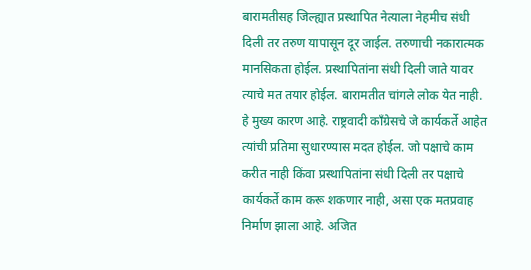बारामतीसह जिल्ह्यात प्रस्थापित नेत्याला नेहमीच संधी दिली तर तरुण यापासून दूर जाईल. तरुणाची नकारात्मक मानसिकता होईल. प्रस्थापितांना संधी दिली जाते यावर त्याचे मत तयार होईल. बारामतीत चांगले लोक येत नाही. हे मुख्य कारण आहे. राष्ट्रवादी काँग्रेसचे जे कार्यकर्ते आहेत त्यांची प्रतिमा सुधारण्यास मदत होईल. जो पक्षाचे काम करीत नाही किंवा प्रस्थापितांना संधी दिली तर पक्षाचे कार्यकर्ते काम करू शकणार नाही, असा एक मतप्रवाह निर्माण झाला आहे. अजित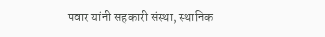पवार यांनी सहकारी संस्था, स्थानिक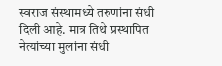स्वराज संस्थामध्ये तरुणांना संधी दिली आहे. मात्र तिथे प्रस्थापित नेत्यांच्या मुलांना संधी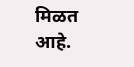मिळत आहे.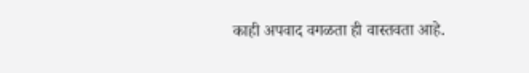काही अपवाद वगळता ही वास्तवता आहे.